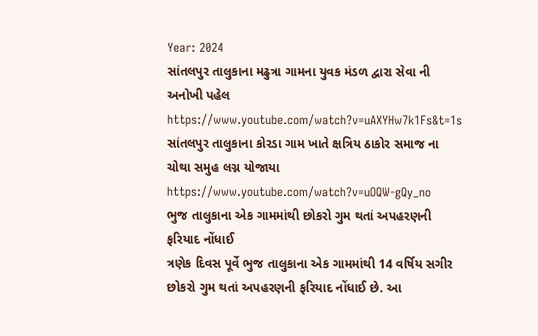Year: 2024
સાંતલપુર તાલુકાના મઢુત્રા ગામના યુવક મંડળ દ્વારા સેવા ની અનોખી પહેલ
https://www.youtube.com/watch?v=uAXYHw7k1Fs&t=1s
સાંતલપુર તાલુકાના કોરડા ગામ ખાતે ક્ષત્રિય ઠાકોર સમાજ ના ચોથા સમુહ લગ્ન યોજાયા
https://www.youtube.com/watch?v=uOQW-gQy_no
ભુજ તાલુકાના એક ગામમાંથી છોકરો ગુમ થતાં અપહરણની ફરિયાદ નોંધાઈ
ત્રણેક દિવસ પૂર્વે ભુજ તાલુકાના એક ગામમાંથી 14 વર્ષિય સગીર છોકરો ગુમ થતાં અપહરણની ફરિયાદ નોંધાઈ છે. આ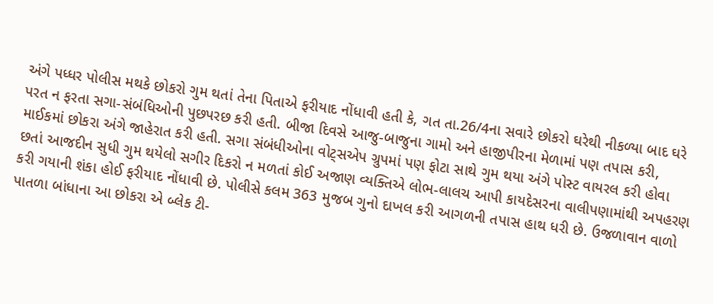અંગે પધ્ધર પોલીસ મથકે છોકરો ગુમ થતાં તેના પિતાએ ફરીયાદ નોંધાવી હતી કે, ગત તા.26/4ના સવારે છોકરો ઘરેથી નીકળ્યા બાદ ઘરે પરત ન ફરતા સગા-સંબંધિઓની પુછપરછ કરી હતી. બીજા દિવસે આજુ-બાજુના ગામો અને હાજીપીરના મેળામાં પણ તપાસ કરી, માઈકમાં છોકરા અંગે જાહેરાત કરી હતી. સગા સંબંધીઓના વોટ્સએપ ગ્રુપમાં પણ ફોટા સાથે ગુમ થયા અંગે પોસ્ટ વાયરલ કરી હોવા છતાં આજદીન સુધી ગુમ થયેલો સગીર દિકરો ન મળતાં કોઈ અજાણ વ્યક્તિએ લોભ-લાલચ આપી કાયદેસરના વાલીપણામાંથી અપહરણ કરી ગયાની શંકા હોઈ ફરીયાદ નોંધાવી છે. પોલીસે કલમ 363 મુજબ ગુનો દાખલ કરી આગળની તપાસ હાથ ધરી છે. ઉજળાવાન વાળો પાતળા બાંધાના આ છોકરા એ બ્લેક ટી-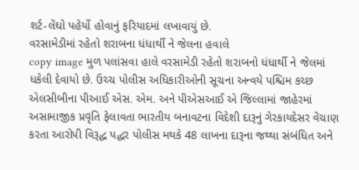શર્ટ-લેંઘો પહેર્યો હોવાનું ફરિયાદમાં લખાવાયું છે.
વરસામેડીમાં રહેતો શરાબના ધંધાર્થી ને જેલના હવાલે
copy image મુળ પલાંસવા હાલે વરસામેડી રહેતો શરાબનો ધંધાર્થી ને જેલમાં ધકેલી દેવાયો છે. ઉચ્ચ પોલીસ અધિકારીઓની સૂચના અન્વયે પશ્ચિમ કચ્છ એલસીબીના પીઆઈ એસ. એમ. અને પીએસઆઈ એ જિલ્લામાં જાહેરમાં અસામાજીક પ્રવૃતિ ફેલાવતા ભારતીય બનાવટના વિદેશી દારૂનું ગેરકાયદેસર વેંચાણ કરતા આરોપી વિરૂદ્ધ પદ્ધર પોલીસ મથકે 48 લાખના દારૂના જથ્થા સંબંધિત અને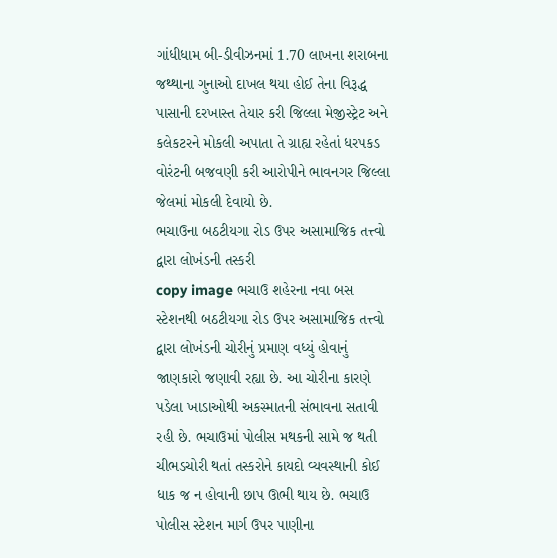ગાંધીધામ બી-ડીવીઝનમાં 1.70 લાખના શરાબના જથ્થાના ગુનાઓ દાખલ થયા હોઈ તેના વિરૂદ્ધ પાસાની દરખાસ્ત તેયાર કરી જિલ્લા મેજીસ્ટ્રેટ અને કલેકટરને મોકલી અપાતા તે ગ્રાહ્ય રહેતાં ધરપકડ વોરંટની બજવણી કરી આરોપીને ભાવનગર જિલ્લા જેલમાં મોકલી દેવાયો છે.
ભચાઉના બઠટીયગા રોડ ઉપર અસામાજિક તત્ત્વો દ્વારા લોખંડની તસ્કરી
copy image ભચાઉ શહેરના નવા બસ સ્ટેશનથી બઠટીયગા રોડ ઉપર અસામાજિક તત્ત્વો દ્વારા લોખંડની ચોરીનું પ્રમાણ વધ્યું હોવાનું જાણકારો જણાવી રહ્યા છે. આ ચોરીના કારણે પડેલા ખાડાઓથી અકસ્માતની સંભાવના સતાવી રહી છે. ભચાઉમાં પોલીસ મથકની સામે જ થતી ચીભડચોરી થતાં તસ્કરોને કાયદો વ્યવસ્થાની કોઈ ધાક જ ન હોવાની છાપ ઊભી થાય છે. ભચાઉ પોલીસ સ્ટેશન માર્ગ ઉપર પાણીના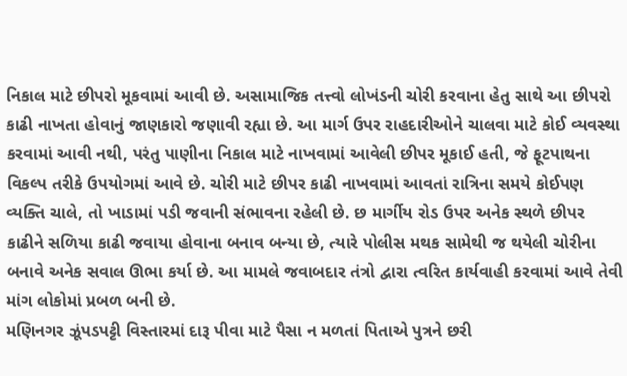નિકાલ માટે છીપરો મૂકવામાં આવી છે. અસામાજિક તત્ત્વો લોખંડની ચોરી કરવાના હેતુ સાથે આ છીપરો કાઢી નાખતા હોવાનું જાણકારો જણાવી રહ્યા છે. આ માર્ગ ઉપર રાહદારીઓને ચાલવા માટે કોઈ વ્યવસ્થા કરવામાં આવી નથી, પરંતુ પાણીના નિકાલ માટે નાખવામાં આવેલી છીપર મૂકાઈ હતી, જે ફૂટપાથના વિકલ્પ તરીકે ઉપયોગમાં આવે છે. ચોરી માટે છીપર કાઢી નાખવામાં આવતાં રાત્રિના સમયે કોઈપણ વ્યક્તિ ચાલે, તો ખાડામાં પડી જવાની સંભાવના રહેલી છે. છ માર્ગીય રોડ ઉપર અનેક સ્થળે છીપર કાઢીને સળિયા કાઢી જવાયા હોવાના બનાવ બન્યા છે, ત્યારે પોલીસ મથક સામેથી જ થયેલી ચોરીના બનાવે અનેક સવાલ ઊભા કર્યા છે. આ મામલે જવાબદાર તંત્રો દ્વારા ત્વરિત કાર્યવાહી કરવામાં આવે તેવી માંગ લોકોમાં પ્રબળ બની છે.
મણિનગર ઝૂંપડપટ્ટી વિસ્તારમાં દારૂ પીવા માટે પૈસા ન મળતાં પિતાએ પુત્રને છરી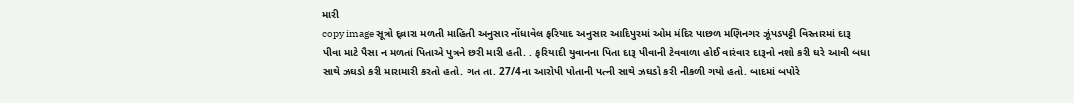મારી
copy image સૂત્રો દ્વ્રારા મળતી માહિતી અનુસાર નોંધાવેલ ફરિયાદ અનુસાર આદિપુરમાં ઓમ મંદિર પાછળ મણિનગર ઝૂંપડપટ્ટી વિસ્તારમાં દારૂ પીવા માટે પૈસા ન મળતાં પિતાએ પુત્રને છરી મારી હતી. . ફરિયાદી યુવાનના પિતા દારૂ પીવાની ટેવવાળા હોઈ વારંવાર દારૂનો નશો કરી ઘરે આવી બધા સાથે ઝઘડો કરી મારામારી કરતો હતો. ગત તા. 27/4ના આરોપી પોતાની પત્ની સાથે ઝઘડો કરી નીકળી ગયો હતો. બાદમાં બપોરે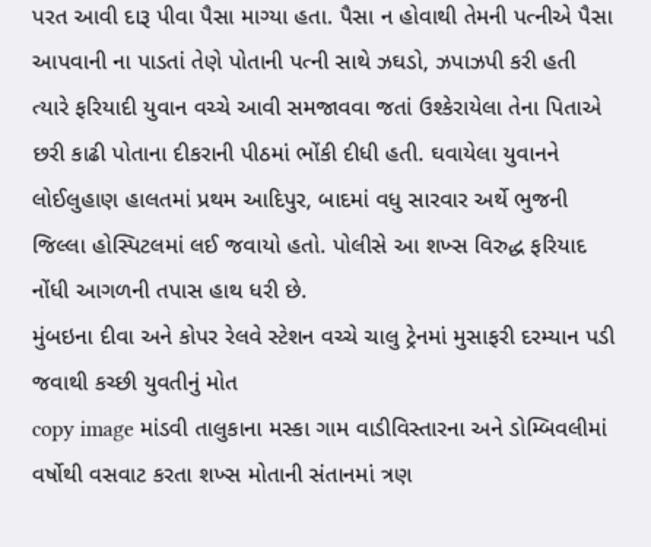પરત આવી દારૂ પીવા પૈસા માગ્યા હતા. પૈસા ન હોવાથી તેમની પત્નીએ પૈસા આપવાની ના પાડતાં તેણે પોતાની પત્ની સાથે ઝઘડો, ઝપાઝપી કરી હતી ત્યારે ફરિયાદી યુવાન વચ્ચે આવી સમજાવવા જતાં ઉશ્કેરાયેલા તેના પિતાએ છરી કાઢી પોતાના દીકરાની પીઠમાં ભોંકી દીધી હતી. ઘવાયેલા યુવાનને લોઈલુહાણ હાલતમાં પ્રથમ આદિપુર, બાદમાં વધુ સારવાર અર્થે ભુજની જિલ્લા હોસ્પિટલમાં લઈ જવાયો હતો. પોલીસે આ શખ્સ વિરુદ્ધ ફરિયાદ નોંધી આગળની તપાસ હાથ ધરી છે.
મુંબઇના દીવા અને કોપર રેલવે સ્ટેશન વચ્ચે ચાલુ ટ્રેનમાં મુસાફરી દરમ્યાન પડી જવાથી કચ્છી યુવતીનું મોત
copy image માંડવી તાલુકાના મસ્કા ગામ વાડીવિસ્તારના અને ડોમ્બિવલીમાં વર્ષોથી વસવાટ કરતા શખ્સ મોતાની સંતાનમાં ત્રણ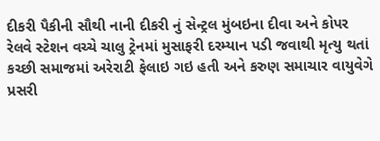દીકરી પૈકીની સૌથી નાની દીકરી નું સેન્ટ્રલ મુંબઇના દીવા અને કોપર રેલવે સ્ટેશન વચ્ચે ચાલુ ટ્રેનમાં મુસાફરી દરમ્યાન પડી જવાથી મૃત્યુ થતાં કચ્છી સમાજમાં અરેરાટી ફેલાઇ ગઇ હતી અને કરુણ સમાચાર વાયુવેગે પ્રસરી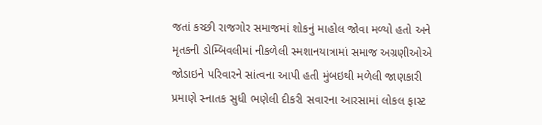જતાં કચ્છી રાજગોર સમાજમાં શોકનું માહોલ જોવા મળ્યો હતો અને મૃતકની ડોમ્બિવલીમાં નીકળેલી સ્મશાનયાત્રામાં સમાજ અગ્રણીઓએ જોડાઇને પરિવારને સાંત્વના આપી હતી મુંબઇથી મળેલી જાણકારી પ્રમાણે સ્નાતક સુધી ભણેલી દીકરી સવારના આરસામાં લોકલ ફાસ્ટ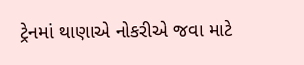ટ્રેનમાં થાણાએ નોકરીએ જવા માટે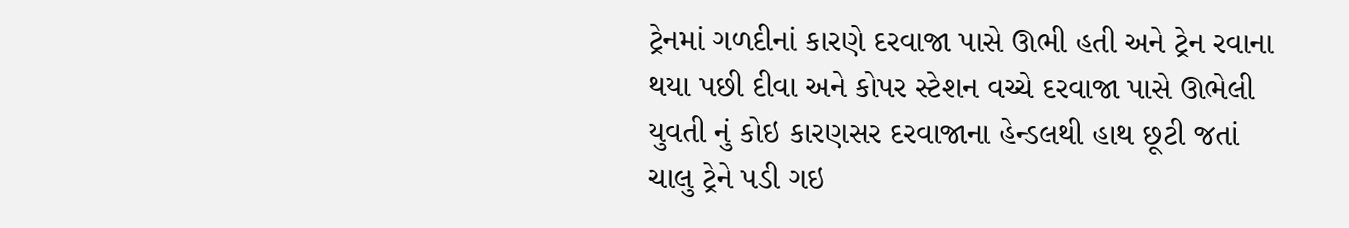ટ્રેનમાં ગળદીનાં કારણે દરવાજા પાસે ઊભી હતી અને ટ્રેન રવાના થયા પછી દીવા અને કોપર સ્ટેશન વચ્ચે દરવાજા પાસે ઊભેલી યુવતી નું કોઇ કારણસર દરવાજાના હેન્ડલથી હાથ છૂટી જતાં ચાલુ ટ્રેને પડી ગઇ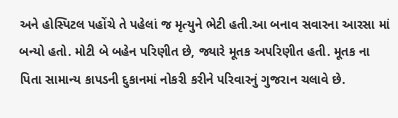અને હોસ્પિટલ પહોંચે તે પહેલાં જ મૃત્યુને ભેટી હતી.આ બનાવ સવારના આરસા માં બન્યો હતો. મોટી બે બહેન પરિણીત છે, જ્યારે મૂતક અપરિણીત હતી. મૂતક ના પિતા સામાન્ય કાપડની દુકાનમાં નોકરી કરીને પરિવારનું ગુજરાન ચલાવે છે.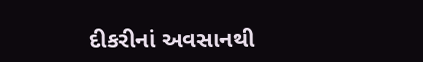દીકરીનાં અવસાનથી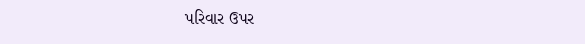પરિવાર ઉપર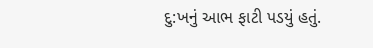દુ:ખનું આભ ફાટી પડયું હતું.